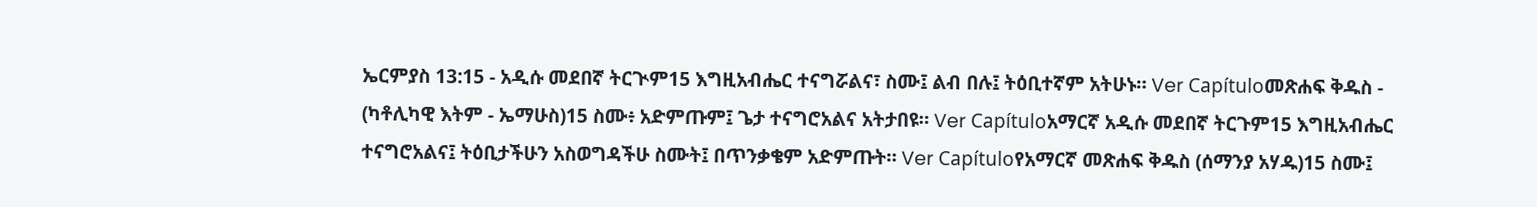ኤርምያስ 13:15 - አዲሱ መደበኛ ትርጒም15 እግዚአብሔር ተናግሯልና፣ ስሙ፤ ልብ በሉ፤ ትዕቢተኛም አትሁኑ። Ver Capítuloመጽሐፍ ቅዱስ - (ካቶሊካዊ እትም - ኤማሁስ)15 ስሙ፥ አድምጡም፤ ጌታ ተናግሮአልና አትታበዩ። Ver Capítuloአማርኛ አዲሱ መደበኛ ትርጉም15 እግዚአብሔር ተናግሮአልና፤ ትዕቢታችሁን አስወግዳችሁ ስሙት፤ በጥንቃቄም አድምጡት። Ver Capítuloየአማርኛ መጽሐፍ ቅዱስ (ሰማንያ አሃዱ)15 ስሙ፤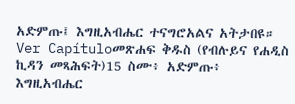አድምጡ፤ እግዚአብሔር ተናግሮአልና አትታበዩ። Ver Capítuloመጽሐፍ ቅዱስ (የብሉይና የሐዲስ ኪዳን መጻሕፍት)15 ስሙ፥ አድምጡ፥ እግዚአብሔር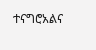ተናግሮአልና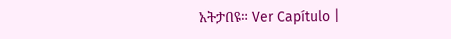አትታበዩ። Ver Capítulo |